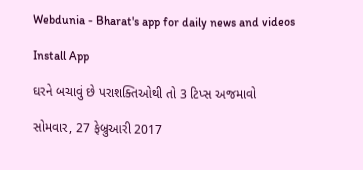Webdunia - Bharat's app for daily news and videos

Install App

ઘરને બચાવું છે પરાશક્તિઓથી તો 3 ટિપ્સ અજમાવો

સોમવાર, 27 ફેબ્રુઆરી 2017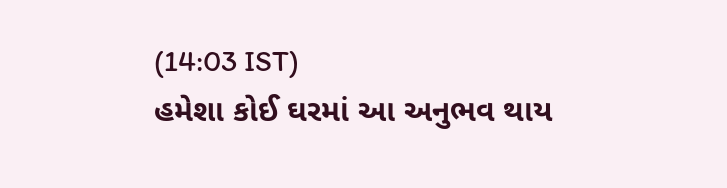(14:03 IST)
હમેશા કોઈ ઘરમાં આ અનુભવ થાય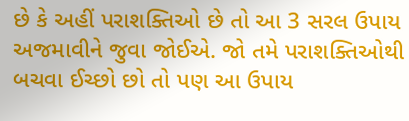છે કે અહીં પરાશક્તિઓ છે તો આ 3 સરલ ઉપાય અજમાવીને જુવા જોઈએ. જો તમે પરાશક્તિઓથી બચવા ઈચ્છો છો તો પણ આ ઉપાય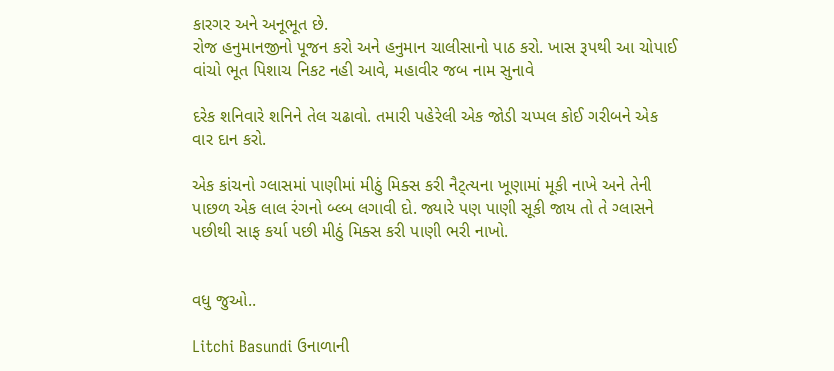કારગર અને અનૂભૂત છે.
રોજ હનુમાનજીનો પૂજન કરો અને હનુમાન ચાલીસાનો પાઠ કરો. ખાસ રૂપથી આ ચોપાઈ વાંચો ભૂત પિશાચ નિકટ નહી આવે, મહાવીર જબ નામ સુનાવે

દરેક શનિવારે શનિને તેલ ચઢાવો. તમારી પહેરેલી એક જોડી ચપ્પલ કોઈ ગરીબને એક વાર દાન કરો.

એક કાંચનો ગ્લાસમાં પાણીમાં મીઠું મિક્સ કરી નૈટ્ત્યના ખૂણામાં મૂકી નાખે અને તેની પાછળ એક લાલ રંગનો બ્લ્બ લગાવી દો. જ્યારે પણ પાણી સૂકી જાય તો તે ગ્લાસને પછીથી સાફ કર્યા પછી મીઠું મિક્સ કરી પાણી ભરી નાખો.


વધુ જુઓ..

Litchi Basundi ઉનાળાની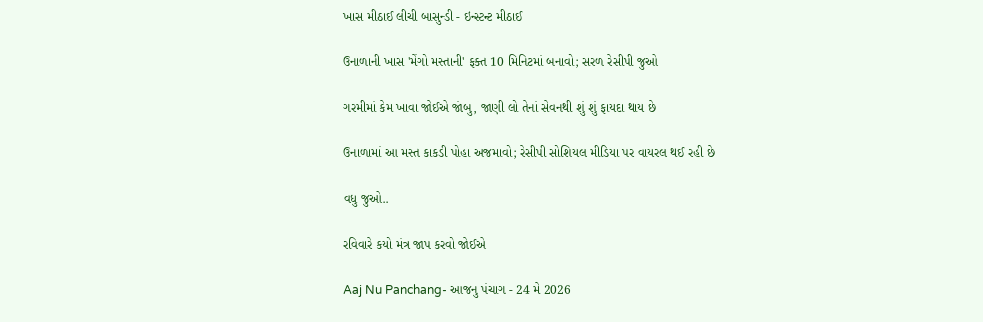ખાસ મીઠાઈ લીચી બાસુન્ડી - ઇન્સ્ટન્ટ મીઠાઈ

ઉનાળાની ખાસ 'મેંગો મસ્તાની' ફક્ત 10 મિનિટમાં બનાવો; સરળ રેસીપી જુઓ

ગરમીમાં કેમ ખાવા જોઈએ જાંબુ, જાણી લો તેનાં સેવનથી શું શું ફાયદા થાય છે

ઉનાળામાં આ મસ્ત કાકડી પોહા અજમાવો; રેસીપી સોશિયલ મીડિયા પર વાયરલ થઈ રહી છે

વધુ જુઓ..

રવિવારે કયો મંત્ર જાપ કરવો જોઈએ

Aaj Nu Panchang- આજનુ પંચાગ - 24 મે 2026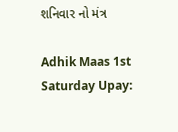શનિવાર નો મંત્ર

Adhik Maas 1st Saturday Upay: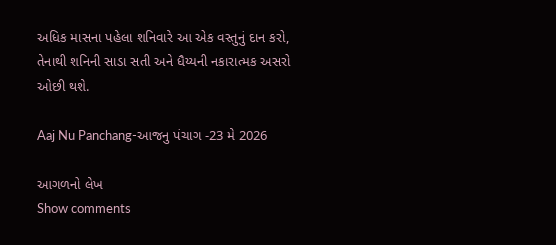અધિક માસના પહેલા શનિવારે આ એક વસ્તુનું દાન કરો, તેનાથી શનિની સાડા સતી અને ધૈય્યની નકારાત્મક અસરો ઓછી થશે.

Aaj Nu Panchang-આજનુ પંચાગ -23 મે 2026

આગળનો લેખ
Show comments